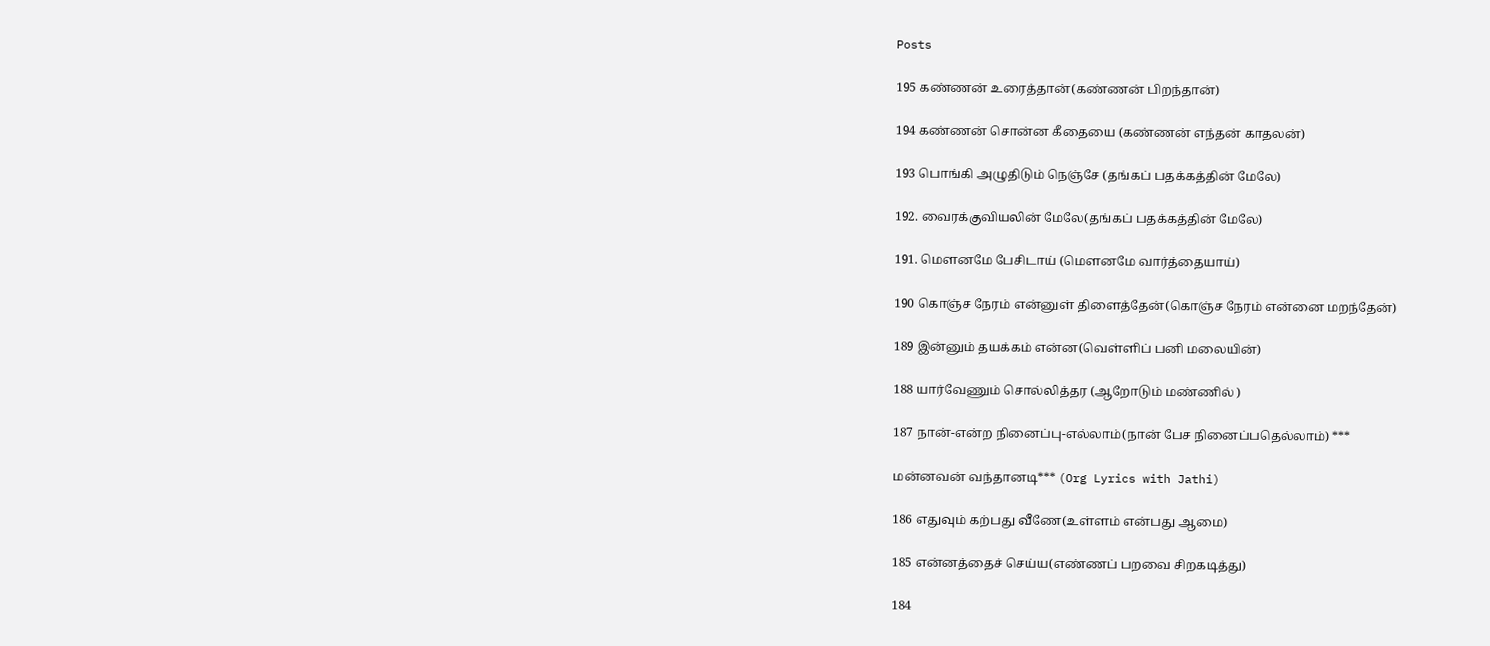Posts

195 கண்ணன் உரைத்தான்(கண்ணன் பிறந்தான்)

194 கண்ணன் சொன்ன கீதையை (கண்ணன் எந்தன் காதலன்)

193 பொங்கி அழுதிடும் நெஞ்சே (தங்கப் பதக்கத்தின் மேலே)

192. வைரக்குவியலின் மேலே(தங்கப் பதக்கத்தின் மேலே)

191. மௌனமே பேசிடாய் (மௌனமே வார்த்தையாய்)

190 கொஞ்ச நேரம் என்னுள் திளைத்தேன்(கொஞ்ச நேரம் என்னை மறந்தேன்)

189 இன்னும் தயக்கம் என்ன(வெள்ளிப் பனி மலையின்)

188 யார்வேணும் சொல்லித்தர (ஆறோடும் மண்ணில் )

187 நான்-என்ற நினைப்பு-எல்லாம்(நான் பேச நினைப்பதெல்லாம்) ***

மன்னவன் வந்தானடி*** (Org Lyrics with Jathi)

186 எதுவும் கற்பது வீணே(உள்ளம் என்பது ஆமை)

185 என்னத்தைச் செய்ய(எண்ணப் பறவை சிறகடித்து)

184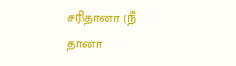சரிதானா (நீ தானா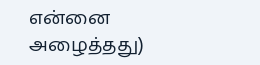என்னை அழைத்தது)